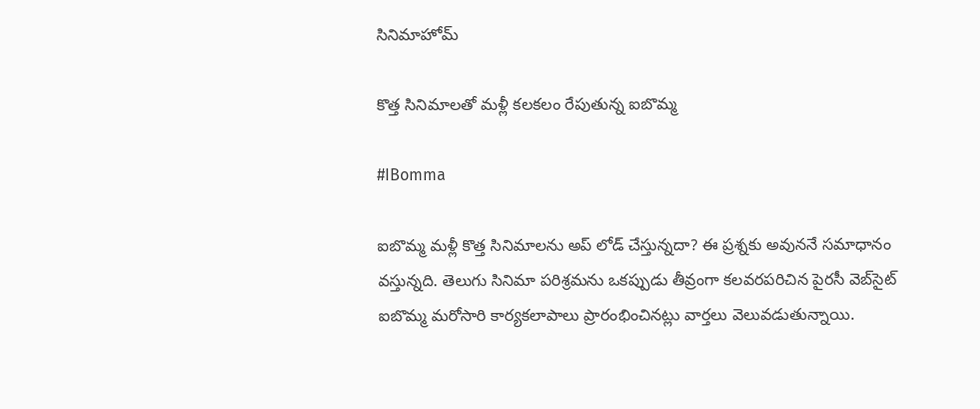సినిమాహోమ్

కొత్త సినిమాలతో మళ్లీ కలకలం రేపుతున్న ఐబొమ్మ

#IBomma

ఐబొమ్మ మళ్లీ కొత్త సినిమాలను అప్ లోడ్ చేస్తున్నదా? ఈ ప్రశ్నకు అవుననే సమాధానం వస్తున్నది. తెలుగు సినిమా పరిశ్రమను ఒకప్పుడు తీవ్రంగా కలవరపరిచిన పైరసీ వెబ్‌సైట్ ఐబొమ్మ మరోసారి కార్యకలాపాలు ప్రారంభించినట్లు వార్తలు వెలువడుతున్నాయి.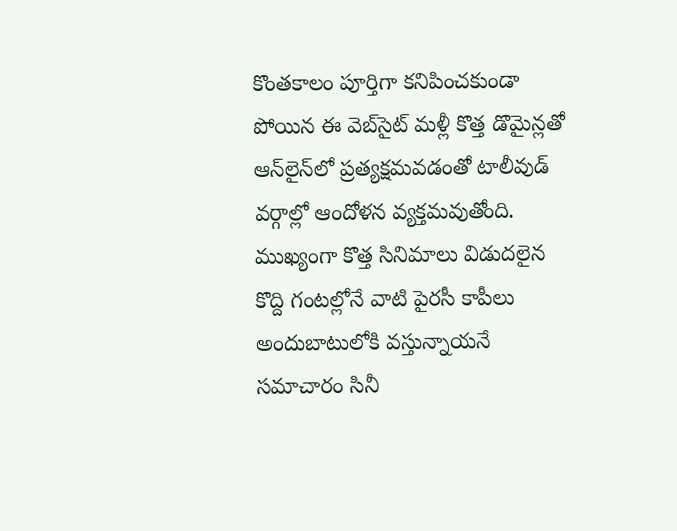కొంతకాలం పూర్తిగా కనిపించకుండా పోయిన ఈ వెబ్‌సైట్ మళ్లీ కొత్త డొమైన్లతో ఆన్‌లైన్‌లో ప్రత్యక్షమవడంతో టాలీవుడ్ వర్గాల్లో ఆందోళన వ్యక్తమవుతోంది. ముఖ్యంగా కొత్త సినిమాలు విడుదలైన కొద్ది గంటల్లోనే వాటి పైరసీ కాపీలు అందుబాటులోకి వస్తున్నాయనే సమాచారం సినీ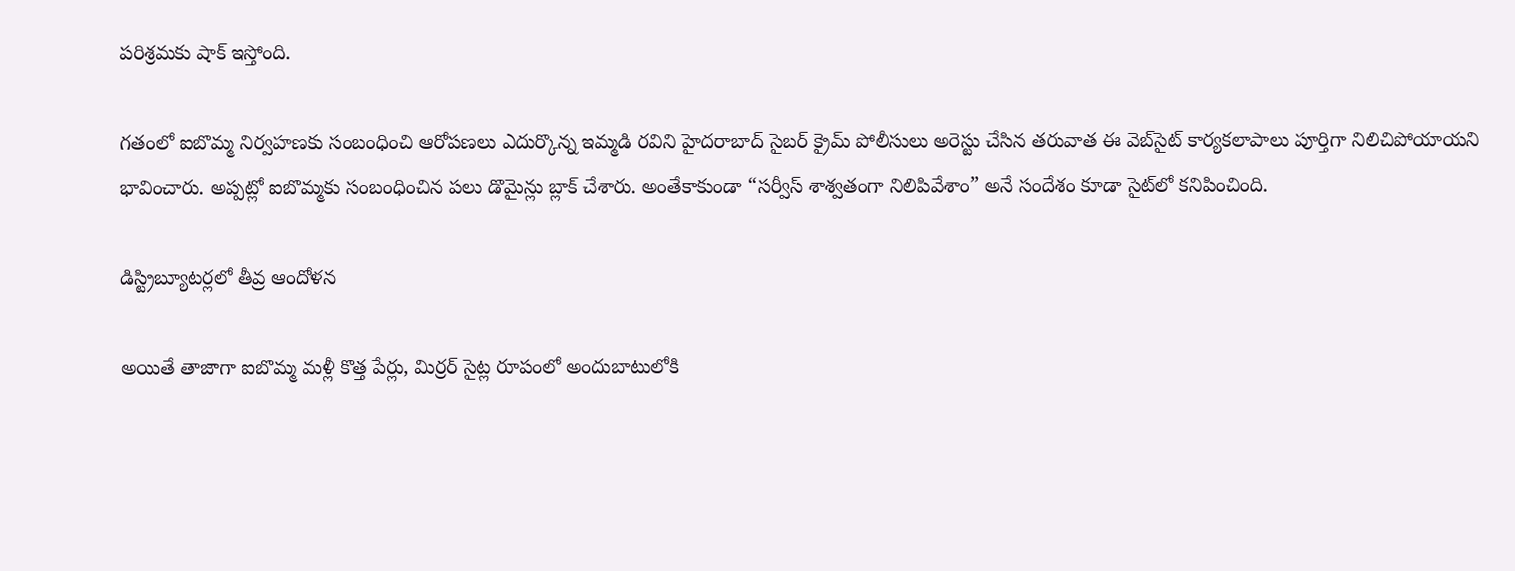పరిశ్రమకు షాక్ ఇస్తోంది.

గతంలో ఐబొమ్మ నిర్వహణకు సంబంధించి ఆరోపణలు ఎదుర్కొన్న ఇమ్మడి రవిని హైదరాబాద్ సైబర్ క్రైమ్ పోలీసులు అరెస్టు చేసిన తరువాత ఈ వెబ్‌సైట్ కార్యకలాపాలు పూర్తిగా నిలిచిపోయాయని భావించారు. అప్పట్లో ఐబొమ్మకు సంబంధించిన పలు డొమైన్లు బ్లాక్ చేశారు. అంతేకాకుండా “సర్వీస్ శాశ్వతంగా నిలిపివేశాం” అనే సందేశం కూడా సైట్‌లో కనిపించింది.

డిస్ట్రిబ్యూటర్లలో తీవ్ర ఆందోళన

అయితే తాజాగా ఐబొమ్మ మళ్లీ కొత్త పేర్లు, మిర్రర్ సైట్ల రూపంలో అందుబాటులోకి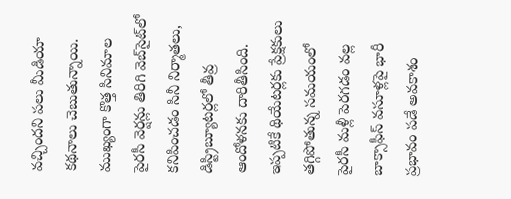వచ్చిందని పలు మీడియా కథనాలు చెబుతున్నాయి. ముఖ్యంగా కొత్త సినిమాల పైరసీ వెర్షన్లు తిరిగి వెబ్‌సైట్‌లో కనిపించడం సినీ నిర్మాతలు, డిస్ట్రిబ్యూటర్లలో తీవ్ర ఆందోళనకు దారితీసింది. ఇప్పటికే థియేటర్లకు ప్రేక్షకులు తగ్గిపోతున్న సమయంలో పైరసీ మళ్లీ పెరగడం వల్ల బాక్సాఫీస్ వసూళ్లపై భారీ ప్రభావం పడే అవకాశం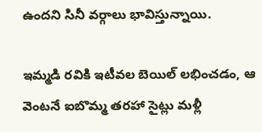ఉందని సినీ వర్గాలు భావిస్తున్నాయి.

ఇమ్మడి రవికి ఇటీవల బెయిల్ లభించడం, ఆ వెంటనే ఐబొమ్మ తరహా సైట్లు మళ్లీ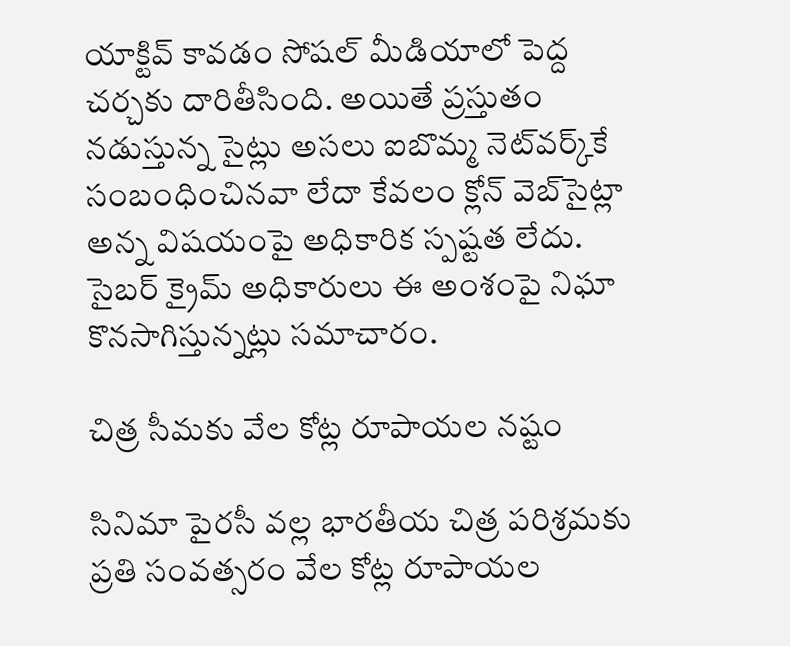యాక్టివ్ కావడం సోషల్ మీడియాలో పెద్ద చర్చకు దారితీసింది. అయితే ప్రస్తుతం నడుస్తున్న సైట్లు అసలు ఐబొమ్మ నెట్‌వర్క్‌కే సంబంధించినవా లేదా కేవలం క్లోన్ వెబ్‌సైట్లా అన్న విషయంపై అధికారిక స్పష్టత లేదు. సైబర్ క్రైమ్ అధికారులు ఈ అంశంపై నిఘా కొనసాగిస్తున్నట్లు సమాచారం.

చిత్ర సీమకు వేల కోట్ల రూపాయల నష్టం

సినిమా పైరసీ వల్ల భారతీయ చిత్ర పరిశ్రమకు ప్రతి సంవత్సరం వేల కోట్ల రూపాయల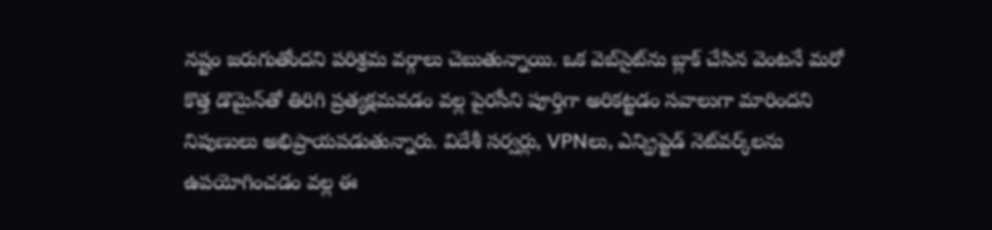నష్టం జరుగుతోందని పరిశ్రమ వర్గాలు చెబుతున్నాయి. ఒక వెబ్‌సైట్‌ను బ్లాక్ చేసిన వెంటనే మరో కొత్త డొమైన్‌తో తిరిగి ప్రత్యక్షమవడం వల్ల పైరసీని పూర్తిగా అరికట్టడం సవాలుగా మారిందని నిపుణులు అభిప్రాయపడుతున్నారు. విదేశీ సర్వర్లు, VPNలు, ఎన్క్రిప్టెడ్ నెట్‌వర్క్‌లను ఉపయోగించడం వల్ల ఈ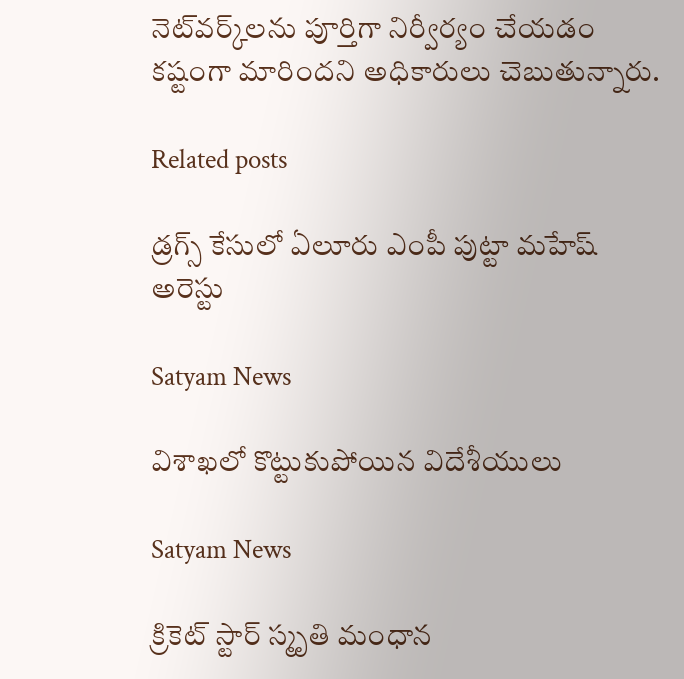నెట్‌వర్క్‌లను పూర్తిగా నిర్వీర్యం చేయడం కష్టంగా మారిందని అధికారులు చెబుతున్నారు.

Related posts

డ్రగ్స్ కేసులో ఏలూరు ఎంపీ పుట్టా మహేష్ అరెస్టు

Satyam News

విశాఖలో కొట్టుకుపోయిన విదేశీయులు

Satyam News

క్రికెట్‌ స్టార్ స్మృతి మంధాన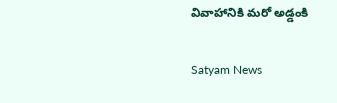వివాహానికి మరో అడ్డంకి

Satyam News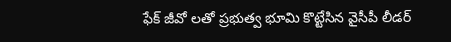ఫేక్ జీవో లతో ప్రభుత్వ భూమి కొట్టేసిన వైసీపీ లీడర్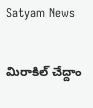Satyam News

మిరాకిల్ చేద్దాం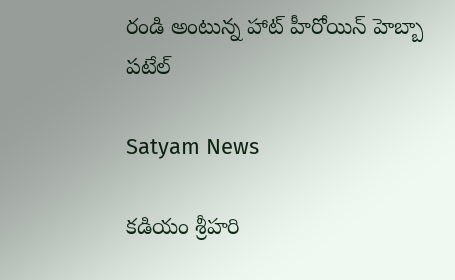రండి అంటున్న హాట్ హీరోయిన్ హెబ్బా పటేల్

Satyam News

కడియం శ్రీహరి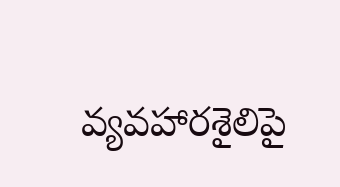వ్యవహారశైలిపై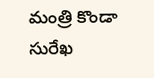మంత్రి కొండా సురేఖ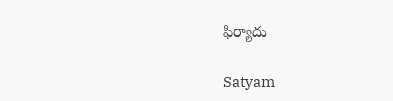ఫిర్యాదు

Satyam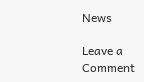News

Leave a Comment